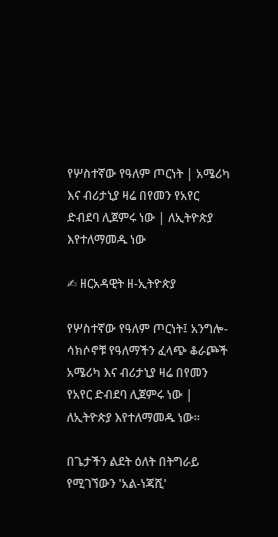የሦስተኛው የዓለም ጦርነት | አሜሪካ እና ብሪታኒያ ዛሬ በየመን የአየር ድብደባ ሊጀምሩ ነው | ለኢትዮጵያ እየተለማመዱ ነው

✍ ዘርአዳዊት ዘ-ኢትዮጵያ

የሦስተኛው የዓለም ጦርነት፤ አንግሎ-ሳክሶኖቹ የዓለማችን ፈላጭ ቆራጮች አሜሪካ እና ብሪታኒያ ዛሬ በየመን የአየር ድብደባ ሊጀምሩ ነው | ለኢትዮጵያ እየተለማመዱ ነው።

በጌታችን ልደት ዕለት በትግራይ የሚገኘውን 'አል-ነጃሺ'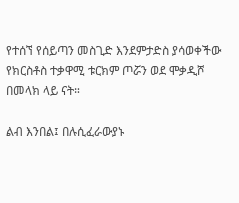የተሰኘ የሰይጣን መስጊድ እንደምታድስ ያሳወቀችው የክርስቶስ ተቃዋሚ ቱርክም ጦሯን ወደ ሞቃዲሾ በመላክ ላይ ናት።

ልብ እንበል፤ በሉሲፈራውያኑ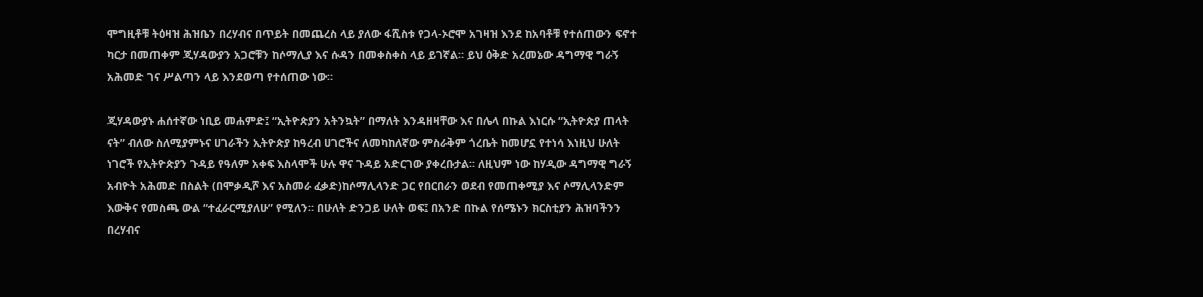ሞግዚቶቹ ትዕዛዝ ሕዝቤን በረሃብና በጥይት በመጨረስ ላይ ያለው ፋሺስቱ የጋላ-ኦሮሞ አገዛዝ እንደ ከአባቶቹ የተሰጠውን ፍኖተ ካርታ በመጠቀም ጂሃዳውያን አጋሮቹን ከሶማሊያ እና ሱዳን በመቀስቀስ ላይ ይገኛል። ይህ ዕቅድ አረመኔው ዳግማዊ ግራኝ አሕመድ ገና ሥልጣን ላይ እንደወጣ የተሰጠው ነው።

ጂሃዳውያኑ ሐሰተኛው ነቢይ መሐምድ፤ “ኢትዮጵያን አትንኳት” በማለት እንዳዘዛቸው እና በሌላ በኩል እነርሱ “ኢትዮጵያ ጠላት ናት” ብለው ስለሚያምኑና ሀገራችን ኢትዮጵያ ከዓረብ ሀገሮችና ለመካከለኛው ምስራቅም ጎረቤት ከመሆኗ የተነሳ እነዚህ ሁለት ነገሮች የኢትዮጵያን ጉዳይ የዓለም አቀፍ እስላሞች ሁሉ ዋና ጉዳይ አድርገው ያቀረቡታል፡፡ ለዚህም ነው ከሃዲው ዳግማዊ ግራኝ አብዮት አሕመድ በስልት (በሞቃዲሾ እና አስመራ ፈቃድ)ከሶማሊላንድ ጋር የበርበራን ወደብ የመጠቀሚያ እና ሶማሊላንድም እውቅና የመስጫ ውል “ተፈራርሚያለሁ” የሚለን። በሁለት ድንጋይ ሁለት ወፍ፤ በአንድ በኩል የሰሜኑን ክርስቲያን ሕዝባችንን በረሃብና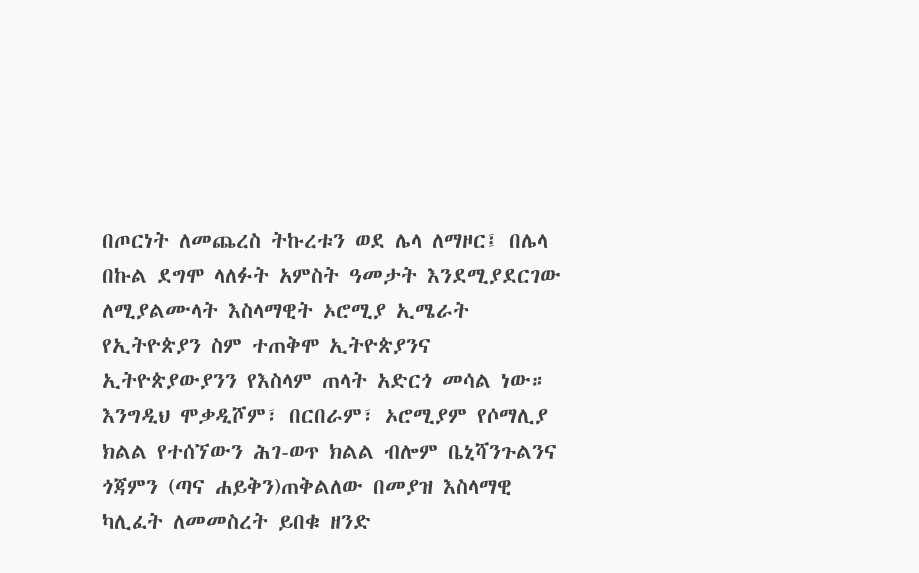በጦርነት ለመጨረስ ትኩረቱን ወደ ሌላ ለማዞር፤ በሌላ በኩል ደግሞ ላለፉት አምስት ዓመታት እንደሚያደርገው ለሚያልሙላት እስላማዊት ኦሮሚያ ኢሜራት የኢትዮጵያን ስም ተጠቅሞ ኢትዮጵያንና ኢትዮጵያውያንን የእስላም ጠላት አድርጎ መሳል ነው። እንግዲህ ሞቃዲሾም፣ በርበራም፣ ኦሮሚያም የሶማሊያ ክልል የተሰኘውን ሕገ-ወጥ ክልል ብሎም ቤኒሻንጉልንና ጎጃምን (ጣና ሐይቅን)ጠቅልለው በመያዝ እስላማዊ ካሊፈት ለመመስረት ይበቁ ዘንድ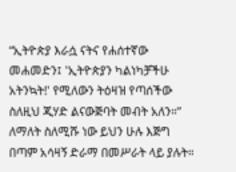“ኢትዮጵያ እራሷ ናትና የሐሰተኛው መሐመድን፤ 'ኢትዮጵያን ካልነካቻችሁ አትንኳት!' የሚለውን ትዕዛዝ የጣሰችው ስለዚህ ጂሃድ ልናውጅባት መብት አለን።” ለማለት ስለሚሹ ነው ይህን ሁሉ እጅግ በጣም አሳዛኝ ድራማ በመሥራት ላይ ያሉት።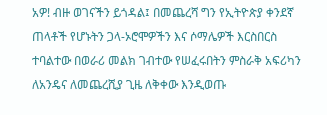አዎ! ብዙ ወገናችን ይጎዳል፤ በመጨረሻ ግን የኢትዮጵያ ቀንደኛ ጠላቶች የሆኑትን ጋላ-ኦሮሞዎችን እና ሶማሌዎች እርስበርስ ተባልተው በወራሪ መልክ ገብተው የሠፈሩበትን ምስራቅ አፍሪካን ለአንዴና ለመጨረሺያ ጊዜ ለቅቀው እንዲወጡ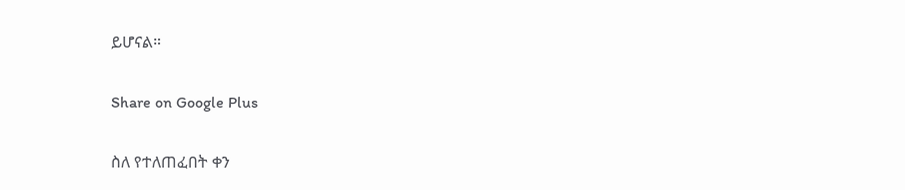ይሆናል።

Share on Google Plus

ስለ የተለጠፈበት ቀን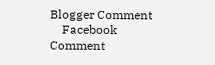Blogger Comment
    Facebook Comment